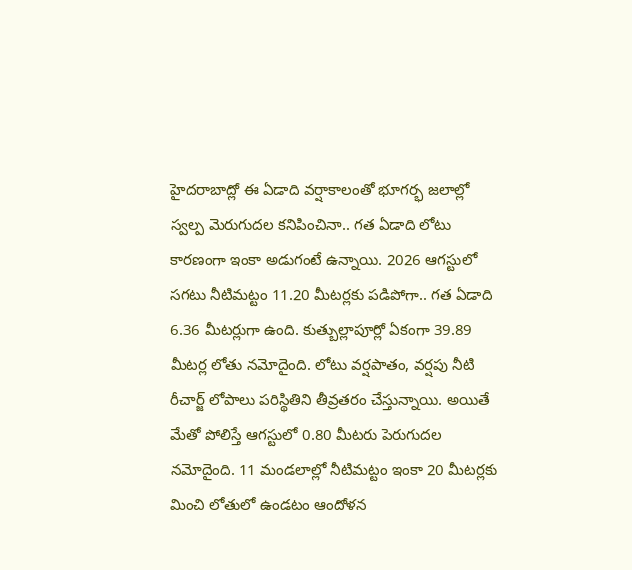హైదరాబాద్లో ఈ ఏడాది వర్షాకాలంతో భూగర్భ జలాల్లో స్వల్ప మెరుగుదల కనిపించినా.. గత ఏడాది లోటు కారణంగా ఇంకా అడుగంటే ఉన్నాయి. 2026 ఆగస్టులో సగటు నీటిమట్టం 11.20 మీటర్లకు పడిపోగా.. గత ఏడాది 6.36 మీటర్లుగా ఉంది. కుత్బుల్లాపూర్లో ఏకంగా 39.89 మీటర్ల లోతు నమోదైంది. లోటు వర్షపాతం, వర్షపు నీటి రీచార్జ్ లోపాలు పరిస్థితిని తీవ్రతరం చేస్తున్నాయి. అయితే మేతో పోలిస్తే ఆగస్టులో 0.80 మీటరు పెరుగుదల నమోదైంది. 11 మండలాల్లో నీటిమట్టం ఇంకా 20 మీటర్లకు మించి లోతులో ఉండటం ఆందోళన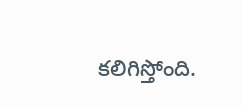కలిగిస్తోంది.